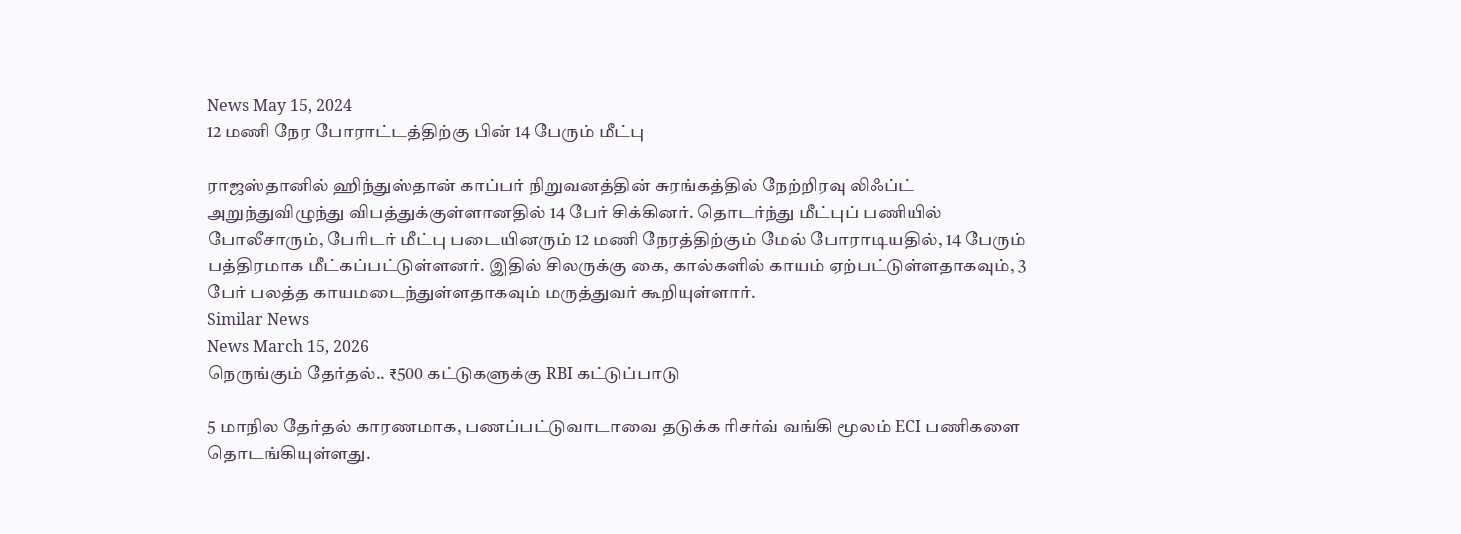News May 15, 2024
12 மணி நேர போராட்டத்திற்கு பின் 14 பேரும் மீட்பு

ராஜஸ்தானில் ஹிந்துஸ்தான் காப்பர் நிறுவனத்தின் சுரங்கத்தில் நேற்றிரவு லிஃப்ட் அறுந்துவிழுந்து விபத்துக்குள்ளானதில் 14 பேர் சிக்கினர். தொடர்ந்து மீட்புப் பணியில் போலீசாரும், பேரிடர் மீட்பு படையினரும் 12 மணி நேரத்திற்கும் மேல் போராடியதில், 14 பேரும் பத்திரமாக மீட்கப்பட்டுள்ளனர். இதில் சிலருக்கு கை, கால்களில் காயம் ஏற்பட்டுள்ளதாகவும், 3 பேர் பலத்த காயமடைந்துள்ளதாகவும் மருத்துவர் கூறியுள்ளார்.
Similar News
News March 15, 2026
நெருங்கும் தேர்தல்.. ₹500 கட்டுகளுக்கு RBI கட்டுப்பாடு

5 மாநில தேர்தல் காரணமாக, பணப்பட்டுவாடாவை தடுக்க ரிசர்வ் வங்கி மூலம் ECI பணிகளை தொடங்கியுள்ளது.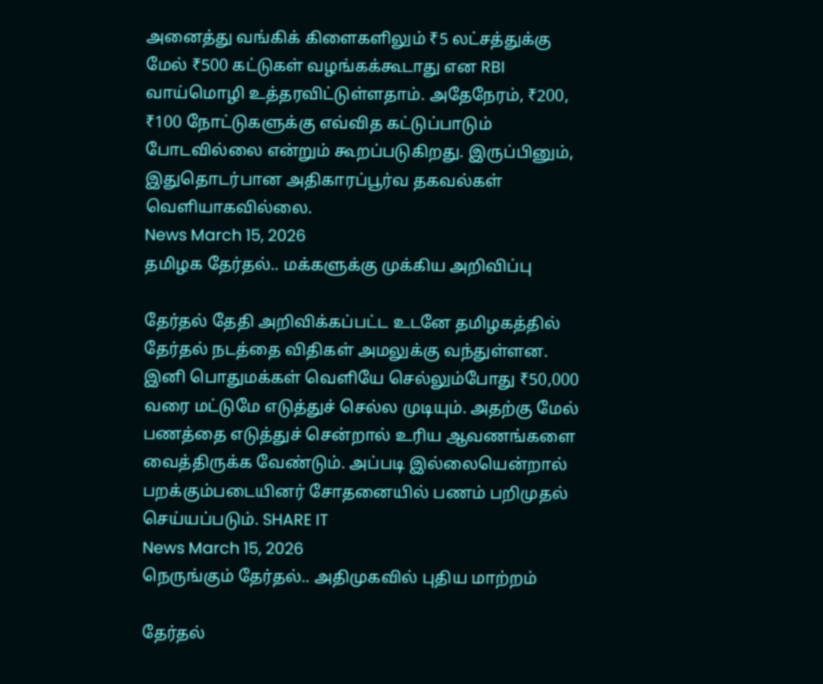அனைத்து வங்கிக் கிளைகளிலும் ₹5 லட்சத்துக்கு மேல் ₹500 கட்டுகள் வழங்கக்கூடாது என RBI வாய்மொழி உத்தரவிட்டுள்ளதாம். அதேநேரம், ₹200, ₹100 நோட்டுகளுக்கு எவ்வித கட்டுப்பாடும் போடவில்லை என்றும் கூறப்படுகிறது. இருப்பினும், இதுதொடர்பான அதிகாரப்பூர்வ தகவல்கள் வெளியாகவில்லை.
News March 15, 2026
தமிழக தேர்தல்.. மக்களுக்கு முக்கிய அறிவிப்பு

தேர்தல் தேதி அறிவிக்கப்பட்ட உடனே தமிழகத்தில் தேர்தல் நடத்தை விதிகள் அமலுக்கு வந்துள்ளன. இனி பொதுமக்கள் வெளியே செல்லும்போது ₹50,000 வரை மட்டுமே எடுத்துச் செல்ல முடியும். அதற்கு மேல் பணத்தை எடுத்துச் சென்றால் உரிய ஆவணங்களை வைத்திருக்க வேண்டும். அப்படி இல்லையென்றால் பறக்கும்படையினர் சோதனையில் பணம் பறிமுதல் செய்யப்படும். SHARE IT
News March 15, 2026
நெருங்கும் தேர்தல்.. அதிமுகவில் புதிய மாற்றம்

தேர்தல்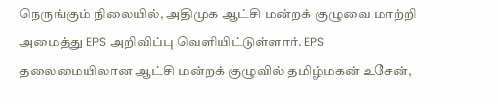நெருங்கும் நிலையில், அதிமுக ஆட்சி மன்றக் குழுவை மாற்றி அமைத்து EPS அறிவிப்பு வெளியிட்டுள்ளார். EPS தலைமையிலான ஆட்சி மன்றக் குழுவில் தமிழ்மகன் உசேன்,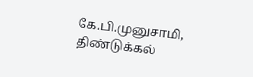கே.பி.முனுசாமி, திண்டுக்கல்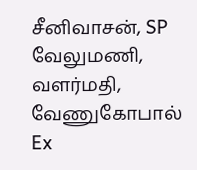சீனிவாசன், SP வேலுமணி, வளர்மதி, வேணுகோபால் Ex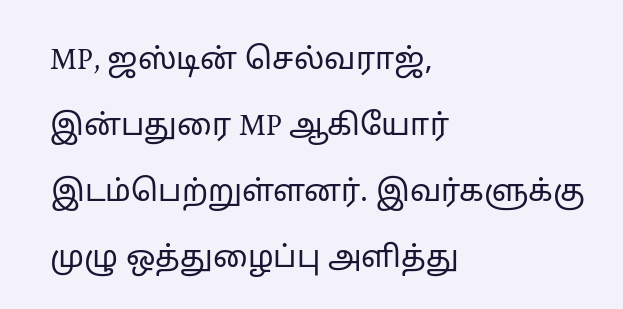MP, ஜஸ்டின் செல்வராஜ், இன்பதுரை MP ஆகியோர் இடம்பெற்றுள்ளனர். இவர்களுக்கு முழு ஒத்துழைப்பு அளித்து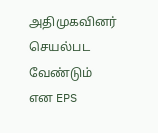அதிமுகவினர் செயல்பட வேண்டும் என EPS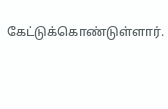கேட்டுக்கொண்டுள்ளார்.